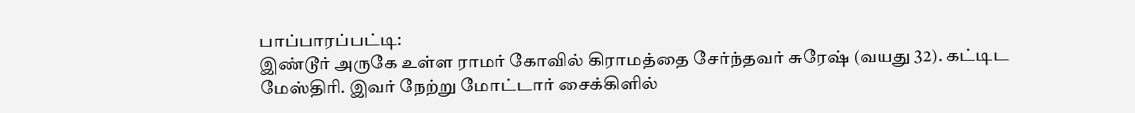பாப்பாரப்பட்டி:
இண்டூர் அருகே உள்ள ராமர் கோவில் கிராமத்தை சேர்ந்தவர் சுரேஷ் (வயது 32). கட்டிட மேஸ்திரி. இவர் நேற்று மோட்டார் சைக்கிளில்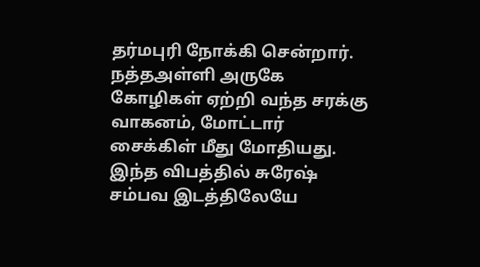தர்மபுரி நோக்கி சென்றார். நத்தஅள்ளி அருகே கோழிகள் ஏற்றி வந்த சரக்கு வாகனம், மோட்டார் சைக்கிள் மீது மோதியது. இந்த விபத்தில் சுரேஷ் சம்பவ இடத்திலேயே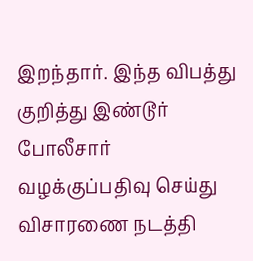இறந்தார். இந்த விபத்து குறித்து இண்டூர் போலீசார் வழக்குப்பதிவு செய்து விசாரணை நடத்தி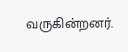வருகின்றனர்.